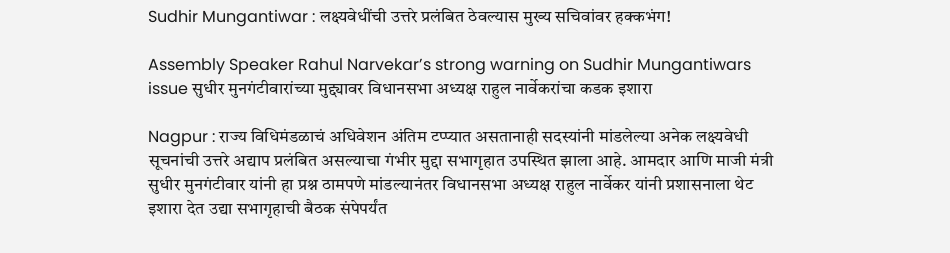Sudhir Mungantiwar : लक्ष्यवेधींची उत्तरे प्रलंबित ठेवल्यास मुख्य सचिवांवर हक्कभंग!

Assembly Speaker Rahul Narvekar’s strong warning on Sudhir Mungantiwars issue सुधीर मुनगंटीवारांच्या मुद्द्यावर विधानसभा अध्यक्ष राहुल नार्वेकरांचा कडक इशारा

Nagpur : राज्य विधिमंडळाचं अधिवेशन अंतिम टप्प्यात असतानाही सदस्यांनी मांडलेल्या अनेक लक्ष्यवेधी सूचनांची उत्तरे अद्याप प्रलंबित असल्याचा गंभीर मुद्दा सभागृहात उपस्थित झाला आहे. आमदार आणि माजी मंत्री सुधीर मुनगंटीवार यांनी हा प्रश्न ठामपणे मांडल्यानंतर विधानसभा अध्यक्ष राहुल नार्वेकर यांनी प्रशासनाला थेट इशारा देत उद्या सभागृहाची बैठक संपेपर्यंत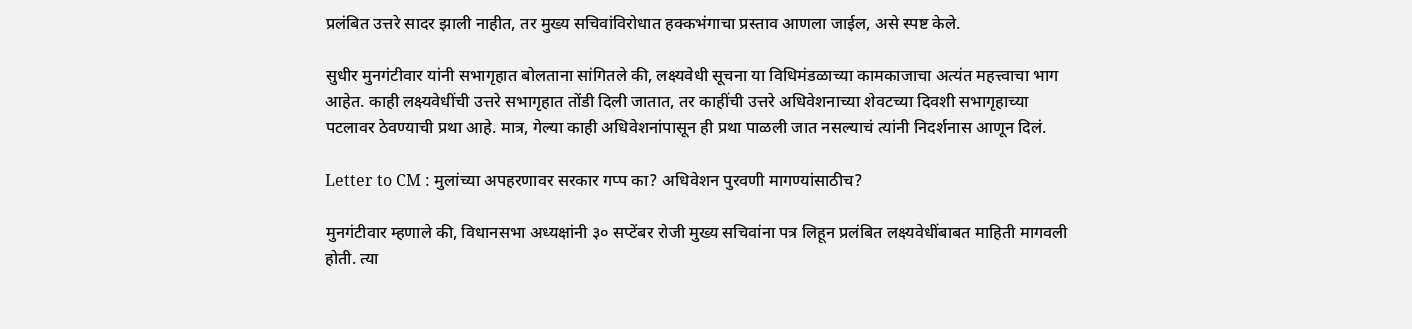प्रलंबित उत्तरे सादर झाली नाहीत, तर मुख्य सचिवांविरोधात हक्कभंगाचा प्रस्ताव आणला जाईल, असे स्पष्ट केले.

सुधीर मुनगंटीवार यांनी सभागृहात बोलताना सांगितले की, लक्ष्यवेधी सूचना या विधिमंडळाच्या कामकाजाचा अत्यंत महत्त्वाचा भाग आहेत. काही लक्ष्यवेधींची उत्तरे सभागृहात तोंडी दिली जातात, तर काहींची उत्तरे अधिवेशनाच्या शेवटच्या दिवशी सभागृहाच्या पटलावर ठेवण्याची प्रथा आहे. मात्र, गेल्या काही अधिवेशनांपासून ही प्रथा पाळली जात नसल्याचं त्यांनी निदर्शनास आणून दिलं.

Letter to CM : मुलांच्या अपहरणावर सरकार गप्प का? अधिवेशन पुरवणी मागण्यांसाठीच?

मुनगंटीवार म्हणाले की, विधानसभा अध्यक्षांनी ३० सप्टेंबर रोजी मुख्य सचिवांना पत्र लिहून प्रलंबित लक्ष्यवेधींबाबत माहिती मागवली होती. त्या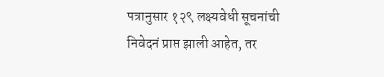पत्रानुसार १२९ लक्ष्यवेधी सूचनांची निवेदनं प्राप्त झाली आहेत, तर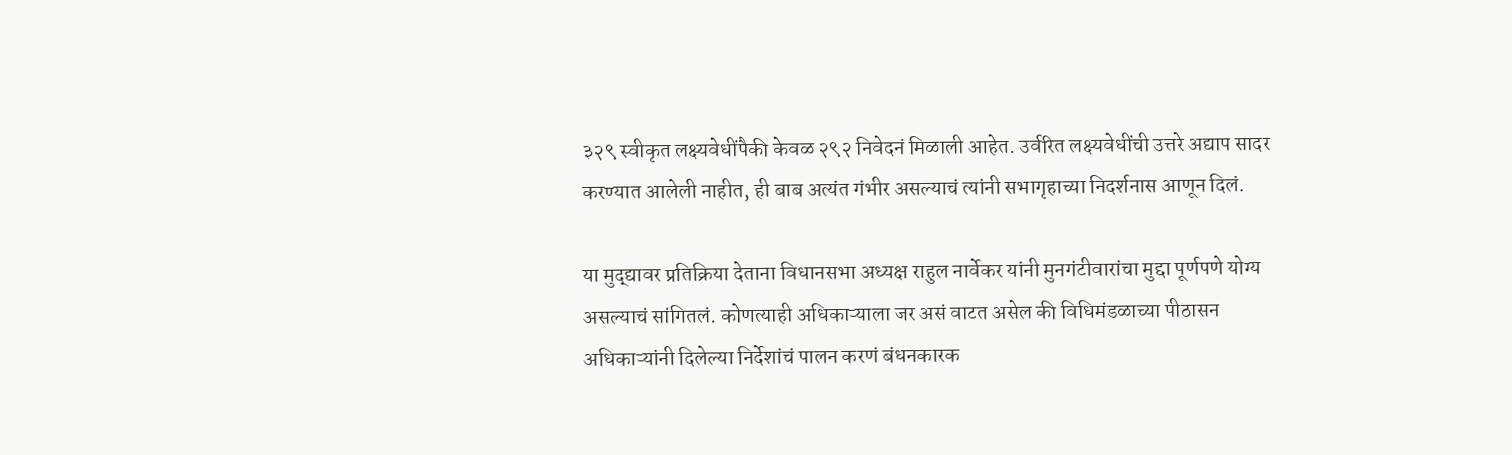३२९ स्वीकृत लक्ष्यवेधींपैकी केवळ २९२ निवेदनं मिळाली आहेत. उर्वरित लक्ष्यवेधींची उत्तरे अद्याप सादर करण्यात आलेली नाहीत, ही बाब अत्यंत गंभीर असल्याचं त्यांनी सभागृहाच्या निदर्शनास आणून दिलं.

या मुद्द्यावर प्रतिक्रिया देताना विधानसभा अध्यक्ष राहुल नार्वेकर यांनी मुनगंटीवारांचा मुद्दा पूर्णपणे योग्य असल्याचं सांगितलं. कोणत्याही अधिकाऱ्याला जर असं वाटत असेल की विधिमंडळाच्या पीठासन अधिकाऱ्यांनी दिलेल्या निर्देशांचं पालन करणं बंधनकारक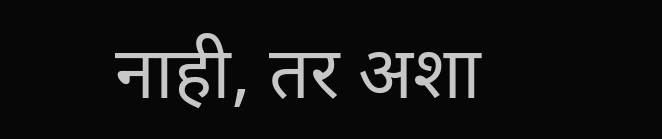नाही, तर अशा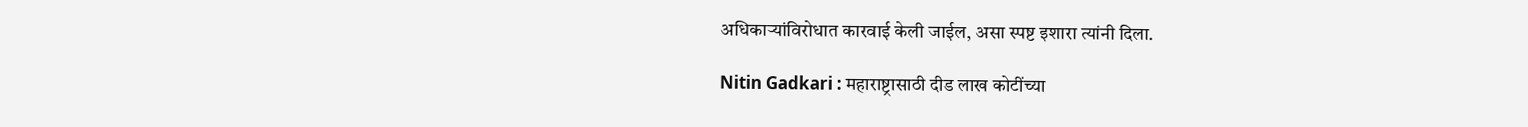अधिकाऱ्यांविरोधात कारवाई केली जाईल, असा स्पष्ट इशारा त्यांनी दिला.

Nitin Gadkari : महाराष्ट्रासाठी दीड लाख कोटींच्या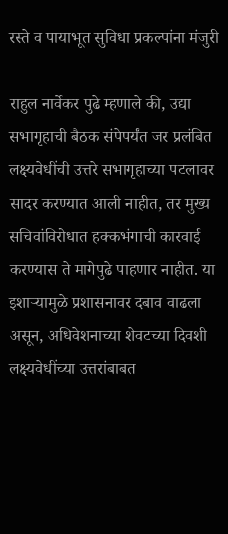रस्ते व पायाभूत सुविधा प्रकल्पांना मंजुरी

राहुल नार्वेकर पुढे म्हणाले की, उद्या सभागृहाची बैठक संपेपर्यंत जर प्रलंबित लक्ष्यवेधींची उत्तरे सभागृहाच्या पटलावर सादर करण्यात आली नाहीत, तर मुख्य सचिवांविरोधात हक्कभंगाची कारवाई करण्यास ते मागेपुढे पाहणार नाहीत. या इशाऱ्यामुळे प्रशासनावर दबाव वाढला असून, अधिवेशनाच्या शेवटच्या दिवशी लक्ष्यवेधींच्या उत्तरांबाबत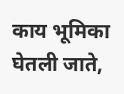काय भूमिका घेतली जाते,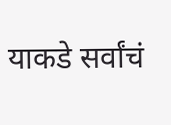याकडे सर्वांचं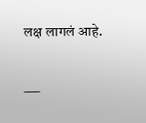लक्ष लागलं आहे.

___